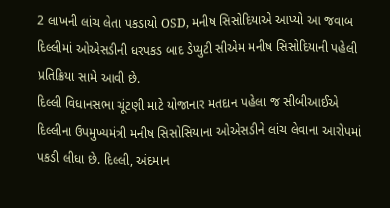2 લાખની લાંચ લેતા પકડાયો OSD, મનીષ સિસોદિયાએ આપ્યો આ જવાબ
દિલ્લીમાં ઓએસડીની ધરપકડ બાદ ડેપ્યુટી સીએમ મનીષ સિસોદિયાની પહેલી પ્રતિક્રિયા સામે આવી છે.
દિલ્લી વિધાનસભા ચૂંટણી માટે યોજાનાર મતદાન પહેલા જ સીબીઆઈએ દિલ્લીના ઉપમુખ્યમંત્રી મનીષ સિસોસિયાના ઓએસડીને લાંચ લેવાના આરોપમાં પકડી લીધા છે. દિલ્લી, અંદમાન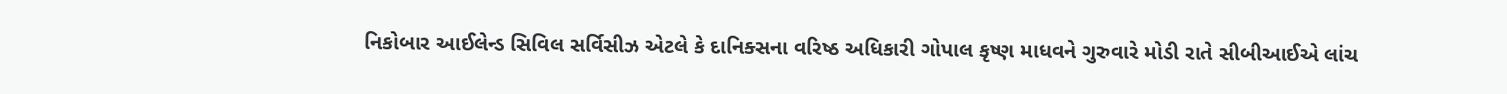નિકોબાર આઈલેન્ડ સિવિલ સર્વિસીઝ એટલે કે દાનિક્સના વરિષ્ઠ અધિકારી ગોપાલ કૃષ્ણ માધવને ગુરુવારે મોડી રાતે સીબીઆઈએ લાંચ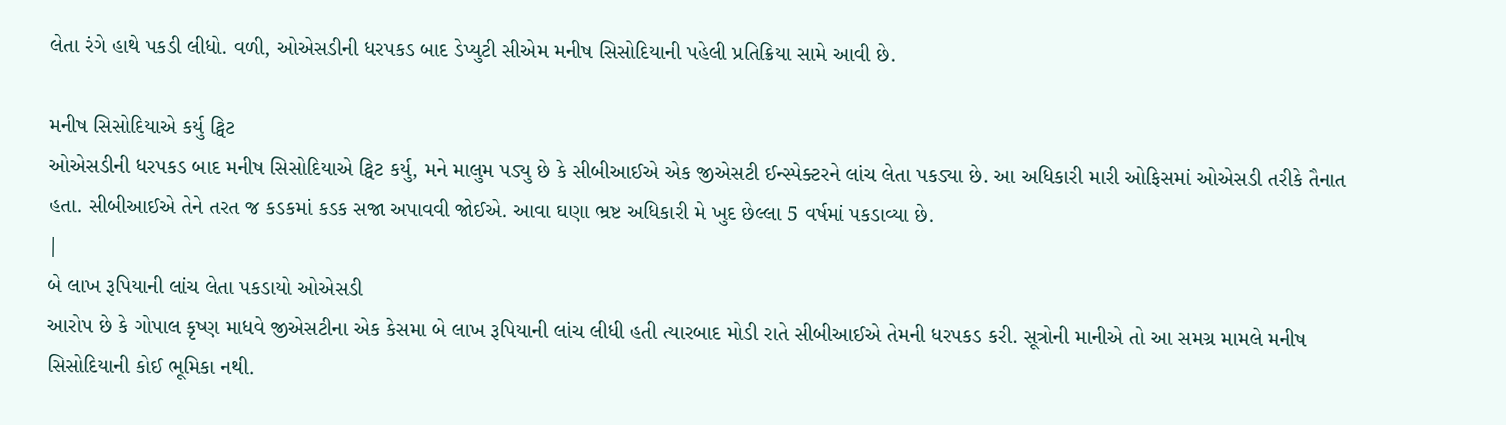લેતા રંગે હાથે પકડી લીધો. વળી, ઓએસડીની ધરપકડ બાદ ડેપ્યુટી સીએમ મનીષ સિસોદિયાની પહેલી પ્રતિક્રિયા સામે આવી છે.

મનીષ સિસોદિયાએ કર્યુ ટ્વિટ
ઓએસડીની ધરપકડ બાદ મનીષ સિસોદિયાએ ટ્વિટ કર્યુ, મને માલુમ પડ્યુ છે કે સીબીઆઈએ એક જીએસટી ઈન્સ્પેક્ટરને લાંચ લેતા પકડ્યા છે. આ અધિકારી મારી ઓફિસમાં ઓએસડી તરીકે તૈનાત હતા. સીબીઆઈએ તેને તરત જ કડકમાં કડક સજા અપાવવી જોઈએ. આવા ઘણા ભ્રષ્ટ અધિકારી મે ખુદ છેલ્લા 5 વર્ષમાં પકડાવ્યા છે.
|
બે લાખ રૂપિયાની લાંચ લેતા પકડાયો ઓએસડી
આરોપ છે કે ગોપાલ કૃષ્ણ માધવે જીએસટીના એક કેસમા બે લાખ રૂપિયાની લાંચ લીધી હતી ત્યારબાદ મોડી રાતે સીબીઆઈએ તેમની ધરપકડ કરી. સૂત્રોની માનીએ તો આ સમગ્ર મામલે મનીષ સિસોદિયાની કોઈ ભૂમિકા નથી.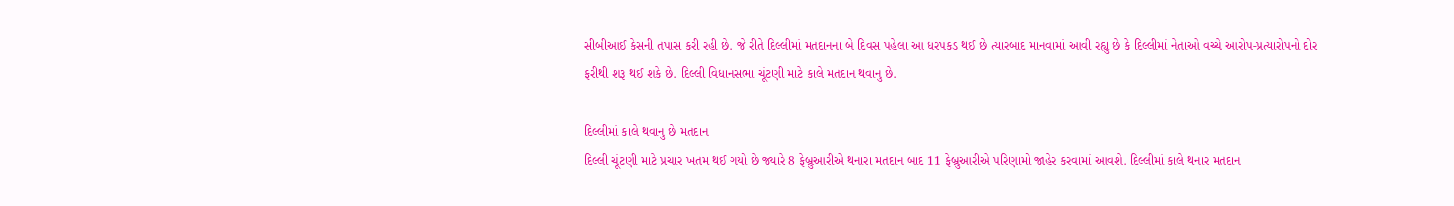સીબીઆઈ કેસની તપાસ કરી રહી છે. જે રીતે દિલ્લીમાં મતદાનના બે દિવસ પહેલા આ ધરપકડ થઈ છે ત્યારબાદ માનવામાં આવી રહ્યુ છે કે દિલ્લીમાં નેતાઓ વચ્ચે આરોપ-પ્રત્યારોપનો દોર ફરીથી શરૂ થઈ શકે છે. દિલ્લી વિધાનસભા ચૂંટણી માટે કાલે મતદાન થવાનુ છે.

દિલ્લીમાં કાલે થવાનુ છે મતદાન
દિલ્લી ચૂંટણી માટે પ્રચાર ખતમ થઈ ગયો છે જ્યારે 8 ફેબ્રુઆરીએ થનારા મતદાન બાદ 11 ફેબ્રુઆરીએ પરિણામો જાહેર કરવામાં આવશે. દિલ્લીમાં કાલે થનાર મતદાન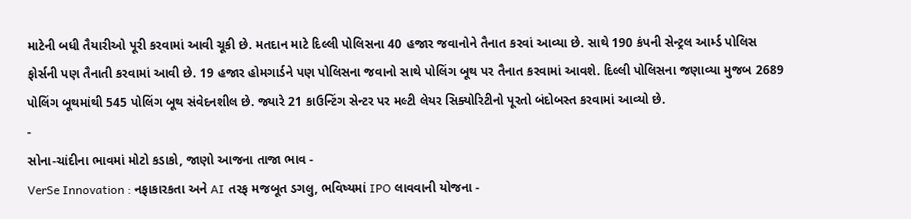માટેની બધી તૈયારીઓ પૂરી કરવામાં આવી ચૂકી છે. મતદાન માટે દિલ્લી પોલિસના 40 હજાર જવાનોને તૈનાત કરવાં આવ્યા છે. સાથે 190 કંપની સેન્ટ્રલ આર્મ્ડ પોલિસ ફોર્સની પણ તૈનાતી કરવામાં આવી છે. 19 હજાર હોમગાર્ડને પણ પોલિસના જવાનો સાથે પોલિંગ બૂથ પર તૈનાત કરવામાં આવશે. દિલ્લી પોલિસના જણાવ્યા મુજબ 2689 પોલિંગ બૂથમાંથી 545 પોલિંગ બૂથ સંવેદનશીલ છે. જ્યારે 21 કાઉન્ટિંગ સેન્ટર પર મલ્ટી લેયર સિક્યોરિટીનો પૂરતો બંદોબસ્ત કરવામાં આવ્યો છે.
-
સોના-ચાંદીના ભાવમાં મોટો કડાકો, જાણો આજના તાજા ભાવ -
VerSe Innovation : નફાકારકતા અને AI તરફ મજબૂત ડગલુ, ભવિષ્યમાં IPO લાવવાની યોજના -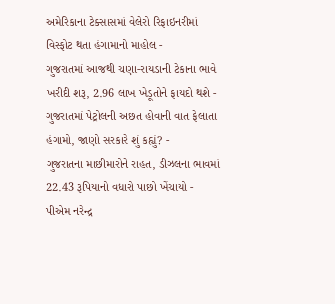અમેરિકાના ટેક્સાસમાં વેલેરો રિફાઇનરીમાં વિસ્ફોટ થતા હંગામાનો માહોલ -
ગુજરાતમાં આજથી ચણા-રાયડાની ટેકાના ભાવે ખરીદી શરૂ, 2.96 લાખ ખેડૂતોને ફાયદો થશે -
ગુજરાતમાં પેટ્રોલની અછત હોવાની વાત ફેલાતા હંગામો, જાણો સરકારે શું કહ્યું? -
ગુજરાતના માછીમારોને રાહત, ડીઝલના ભાવમાં 22.43 રૂપિયાનો વધારો પાછો ખેંચાયો -
પીએમ નરેન્દ્ર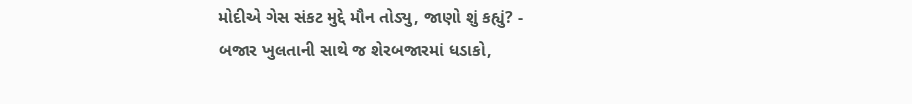મોદીએ ગેસ સંકટ મુદ્દે મૌન તોડ્યુ, જાણો શું કહ્યું? -
બજાર ખુલતાની સાથે જ શેરબજારમાં ધડાકો,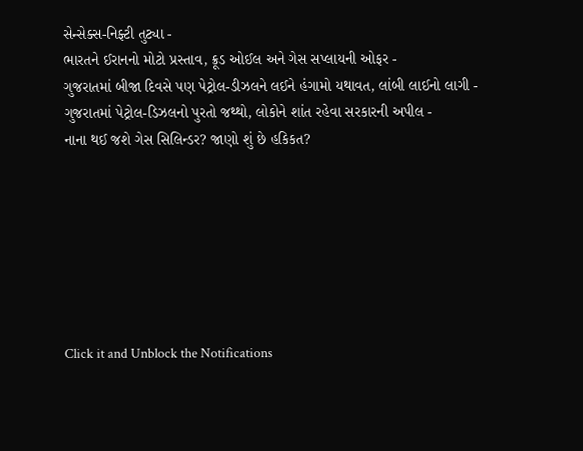સેન્સેક્સ-નિફ્ટી તુટ્યા -
ભારતને ઈરાનનો મોટો પ્રસ્તાવ, ક્રૂડ ઓઈલ અને ગેસ સપ્લાયની ઓફર -
ગુજરાતમાં બીજા દિવસે પણ પેટ્રોલ-ડીઝલને લઈને હંગામો યથાવત, લાંબી લાઈનો લાગી -
ગુજરાતમાં પેટ્રોલ-ડિઝલનો પુરતો જથ્થો, લોકોને શાંત રહેવા સરકારની અપીલ -
નાના થઈ જશે ગેસ સિલિન્ડર? જાણો શું છે હકિકત?







Click it and Unblock the Notifications